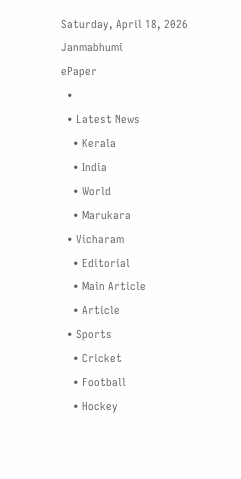Saturday, April 18, 2026
Janmabhumi
ePaper
  •
  • Latest News
    • Kerala
    • India
    • World
    • Marukara
  • Vicharam
    • Editorial
    • Main Article
    • Article
  • Sports
    • Cricket
    • Football
    • Hockey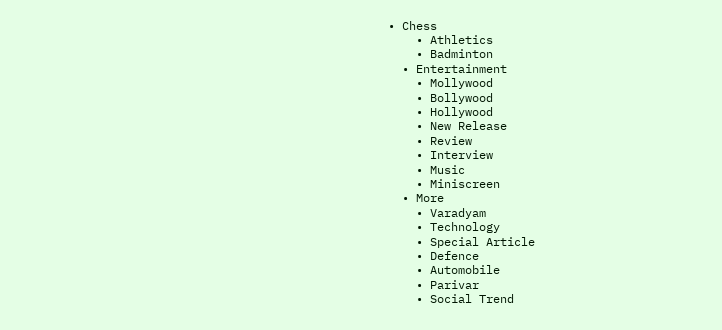• Chess
    • Athletics
    • Badminton
  • Entertainment
    • Mollywood
    • Bollywood
    • Hollywood
    • New Release
    • Review
    • Interview
    • Music
    • Miniscreen
  • More
    • Varadyam
    • Technology
    • Special Article
    • Defence
    • Automobile
    • Parivar
    • Social Trend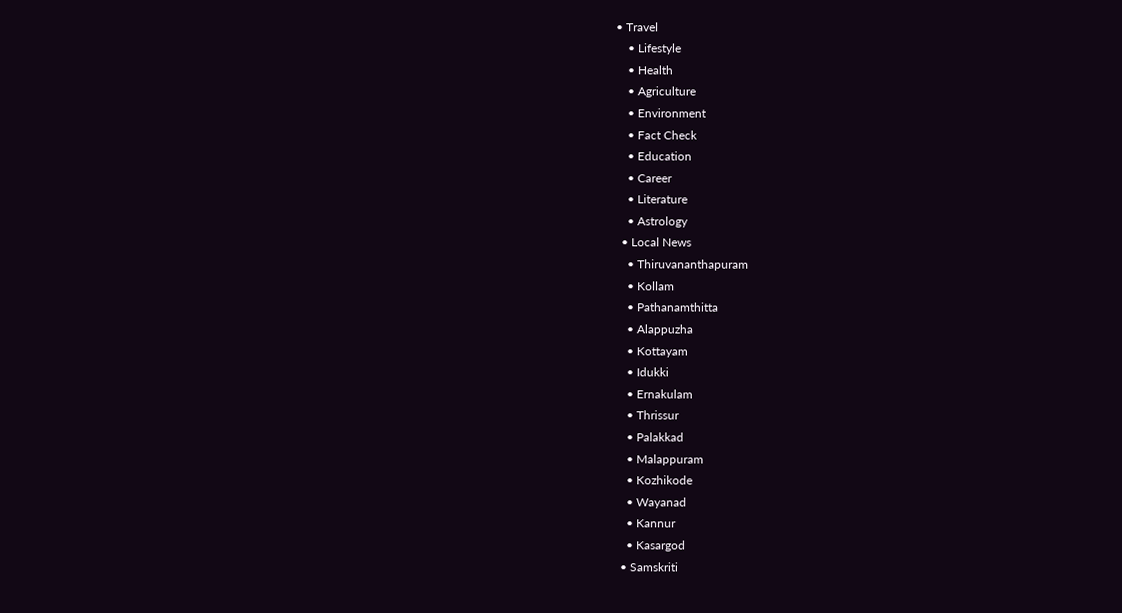• Travel
    • Lifestyle
    • Health
    • Agriculture
    • Environment
    • Fact Check
    • Education
    • Career
    • Literature
    • Astrology
  • Local News
    • Thiruvananthapuram
    • Kollam
    • Pathanamthitta
    • Alappuzha
    • Kottayam
    • Idukki
    • Ernakulam
    • Thrissur
    • Palakkad
    • Malappuram
    • Kozhikode
    • Wayanad
    • Kannur
    • Kasargod
  • Samskriti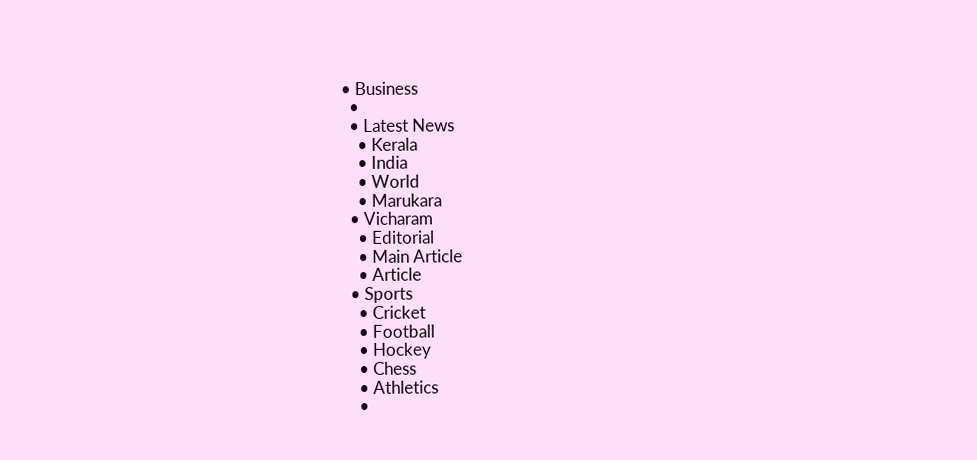• Business
  •
  • Latest News
    • Kerala
    • India
    • World
    • Marukara
  • Vicharam
    • Editorial
    • Main Article
    • Article
  • Sports
    • Cricket
    • Football
    • Hockey
    • Chess
    • Athletics
    •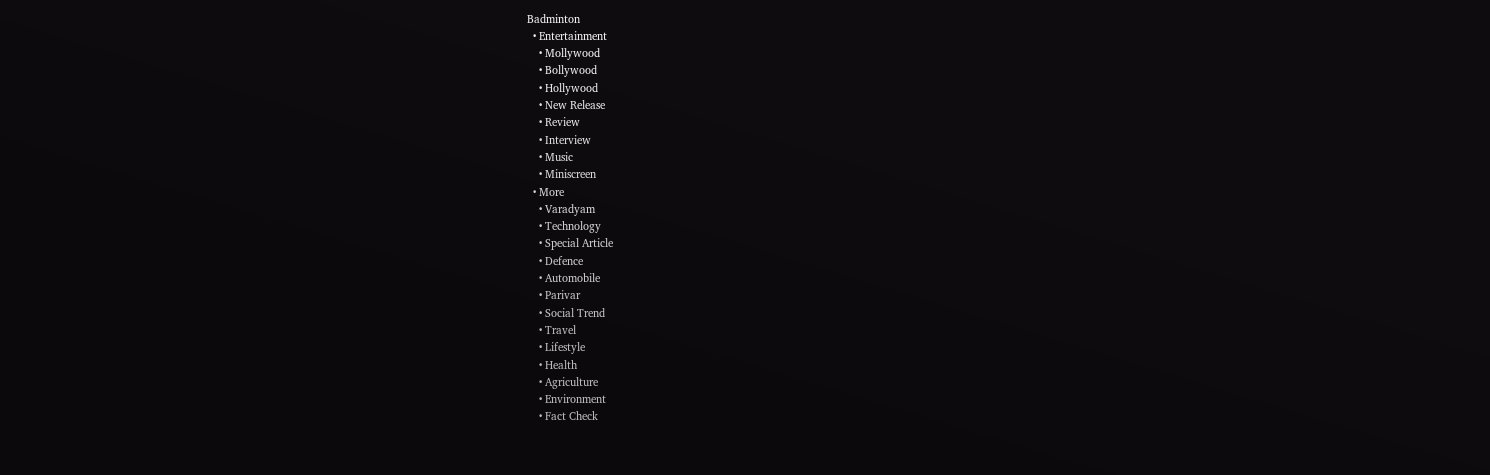Badminton
  • Entertainment
    • Mollywood
    • Bollywood
    • Hollywood
    • New Release
    • Review
    • Interview
    • Music
    • Miniscreen
  • More
    • Varadyam
    • Technology
    • Special Article
    • Defence
    • Automobile
    • Parivar
    • Social Trend
    • Travel
    • Lifestyle
    • Health
    • Agriculture
    • Environment
    • Fact Check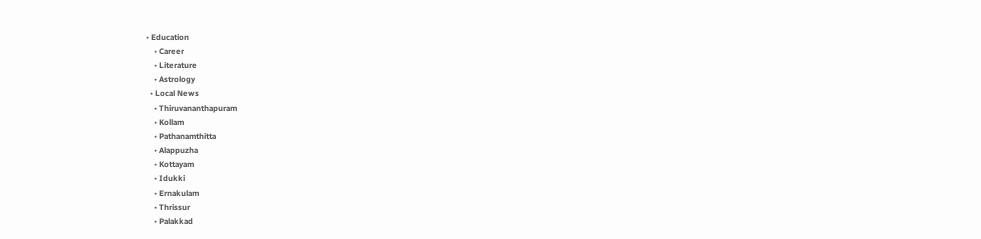• Education
    • Career
    • Literature
    • Astrology
  • Local News
    • Thiruvananthapuram
    • Kollam
    • Pathanamthitta
    • Alappuzha
    • Kottayam
    • Idukki
    • Ernakulam
    • Thrissur
    • Palakkad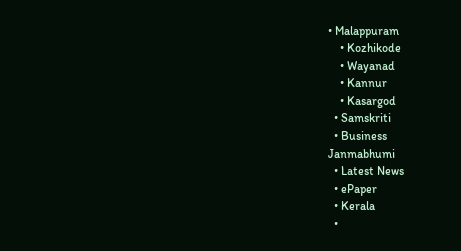• Malappuram
    • Kozhikode
    • Wayanad
    • Kannur
    • Kasargod
  • Samskriti
  • Business
Janmabhumi
  • Latest News
  • ePaper
  • Kerala
  •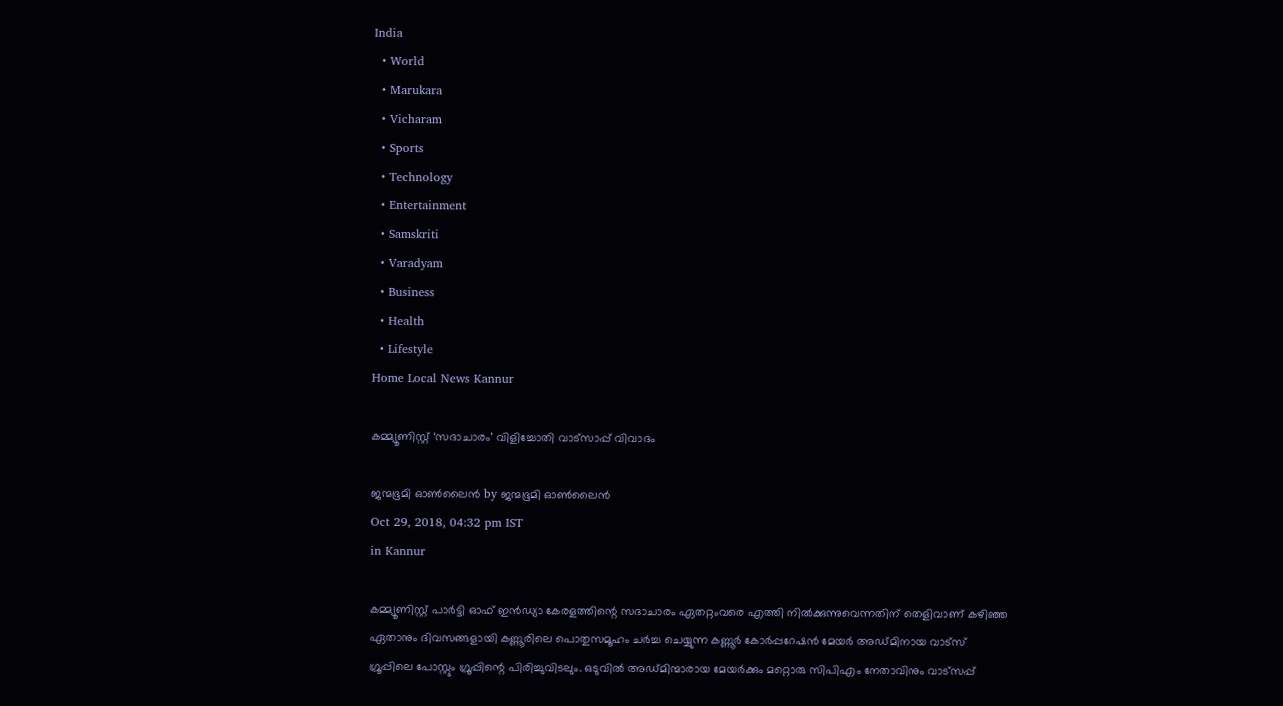India
  • World
  • Marukara
  • Vicharam
  • Sports
  • Technology
  • Entertainment
  • Samskriti
  • Varadyam
  • Business
  • Health
  • Lifestyle
Home Local News Kannur

കമ്മ്യൂണിസ്റ്റ് ‘സദാചാരം’ വിളിച്ചോതി വാട്‌സാപ്പ് വിവാദം

ജന്മഭൂമി ഓണ്‍ലൈന്‍ by ജന്മഭൂമി ഓണ്‍ലൈന്‍
Oct 29, 2018, 04:32 pm IST
in Kannur

കമ്മ്യൂണിസ്റ്റ് പാര്‍ട്ടി ഓഫ് ഇന്‍ഡ്യാ കേരളത്തിന്റെ സദാചാരം ഏതറ്റംവരെ എത്തി നില്‍ക്കുന്നുവെന്നതിന് തെളിവാണ് കഴിഞ്ഞ ഏതാനും ദിവസങ്ങളായി കണ്ണൂരിലെ പൊതുസമൂഹം ചര്‍ച്ച ചെയ്യുന്ന കണ്ണൂര്‍ കോര്‍പ്പറേഷന്‍ മേയര്‍ അഡ്മിനായ വാട്‌സ് ഗ്രൂപ്പിലെ പോസ്റ്റും ഗ്രൂപ്പിന്റെ പിരിച്ചുവിടലും. ഒടുവില്‍ അഡ്മിന്മാരായ മേയര്‍ക്കും മറ്റൊരു സിപിഎം നേതാവിനും വാട്‌സപ്പ്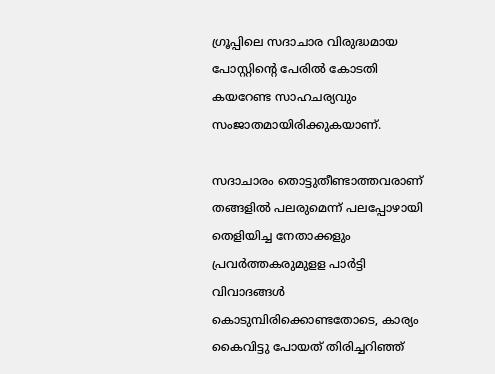ഗ്രൂപ്പിലെ സദാചാര വിരുദ്ധമായ പോസ്റ്റിന്റെ പേരില്‍ കോടതി കയറേണ്ട സാഹചര്യവും സംജാതമായിരിക്കുകയാണ്.

സദാചാരം തൊട്ടുതീണ്ടാത്തവരാണ് തങ്ങളില്‍ പലരുമെന്ന് പലപ്പോഴായി തെളിയിച്ച നേതാക്കളും പ്രവര്‍ത്തകരുമുളള പാര്‍ട്ടി വിവാദങ്ങള്‍ കൊടുമ്പിരിക്കൊണ്ടതോടെ, കാര്യം കൈവിട്ടു പോയത് തിരിച്ചറിഞ്ഞ്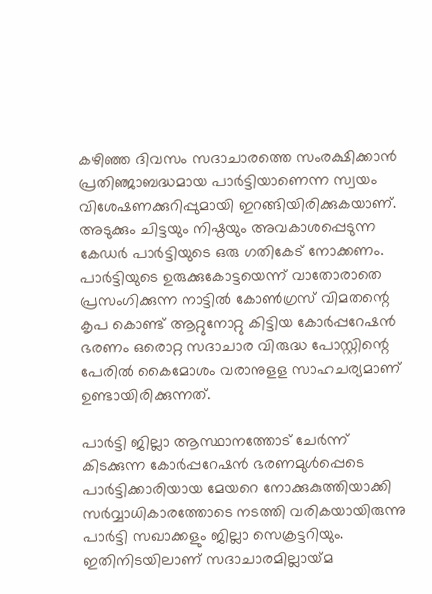കഴിഞ്ഞ ദിവസം സദാചാരത്തെ സംരക്ഷിക്കാന്‍ പ്രതിഞ്ജാബദ്ധമായ പാര്‍ട്ടിയാണെന്ന സ്വയം വിശേഷണക്കുറിപ്പുമായി ഇറങ്ങിയിരിക്കുകയാണ്. അടുക്കും ചിട്ടയും നിഷ്ഠയും അവകാശപ്പെടുന്ന കേഡര്‍ പാര്‍ട്ടിയുടെ ഒരു ഗതികേട് നോക്കണം. പാര്‍ട്ടിയുടെ ഉരുക്കുകോട്ടയെന്ന് വാതോരാതെ പ്രസംഗിക്കുന്ന നാട്ടില്‍ കോണ്‍ഗ്രസ് വിമതന്റെ കൃപ കൊണ്ട് ആറ്റുനോറ്റു കിട്ടിയ കോര്‍പ്പറേഷന്‍ ഭരണം ഒരൊറ്റ സദാചാര വിരുദ്ധ പോസ്റ്റിന്റെ പേരില്‍ കൈമോശം വരാനുളള സാഹചര്യമാണ് ഉണ്ടായിരിക്കുന്നത്.

പാര്‍ട്ടി ജില്ലാ ആസ്ഥാനത്തോട് ചേര്‍ന്ന് കിടക്കുന്ന കോര്‍പ്പറേഷന്‍ ഭരണമുള്‍പ്പെടെ  പാര്‍ട്ടിക്കാരിയായ മേയറെ നോക്കുകുത്തിയാക്കി സര്‍വ്വാധികാരത്തോടെ നടത്തി വരികയായിരുന്നു പാര്‍ട്ടി സഖാക്കളും ജില്ലാ സെക്രട്ടറിയും. ഇതിനിടയിലാണ് സദാചാരമില്ലായ്‌മ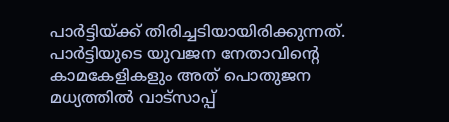പാര്‍ട്ടിയ്‌ക്ക് തിരിച്ചടിയായിരിക്കുന്നത്.  പാര്‍ട്ടിയുടെ യുവജന നേതാവിന്റെ കാമകേളികളും അത് പൊതുജന മധ്യത്തില്‍ വാട്‌സാപ്പ്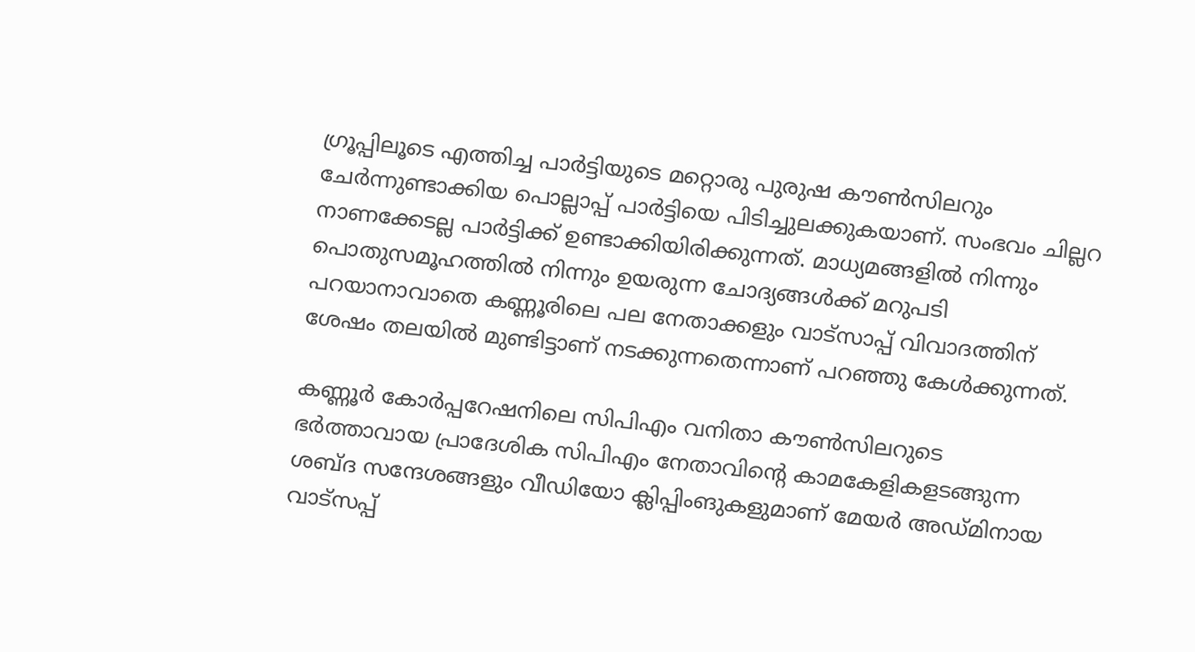ഗ്രൂപ്പിലൂടെ എത്തിച്ച പാര്‍ട്ടിയുടെ മറ്റൊരു പുരുഷ കൗണ്‍സിലറും ചേര്‍ന്നുണ്ടാക്കിയ പൊല്ലാപ്പ് പാര്‍ട്ടിയെ പിടിച്ചുലക്കുകയാണ്. സംഭവം ചില്ലറ നാണക്കേടല്ല പാര്‍ട്ടിക്ക് ഉണ്ടാക്കിയിരിക്കുന്നത്. മാധ്യമങ്ങളില്‍ നിന്നും പൊതുസമൂഹത്തില്‍ നിന്നും ഉയരുന്ന ചോദ്യങ്ങള്‍ക്ക് മറുപടി പറയാനാവാതെ കണ്ണൂരിലെ പല നേതാക്കളും വാട്‌സാപ്പ് വിവാദത്തിന് ശേഷം തലയില്‍ മുണ്ടിട്ടാണ് നടക്കുന്നതെന്നാണ് പറഞ്ഞു കേള്‍ക്കുന്നത്.

കണ്ണൂര്‍ കോര്‍പ്പറേഷനിലെ സിപിഎം വനിതാ കൗണ്‍സിലറുടെ ഭര്‍ത്താവായ പ്രാദേശിക സിപിഎം നേതാവിന്റെ കാമകേളികളടങ്ങുന്ന ശബ്ദ സന്ദേശങ്ങളും വീഡിയോ ക്ലിപ്പിംങുകളുമാണ് മേയര്‍ അഡ്മിനായ വാട്‌സപ്പ്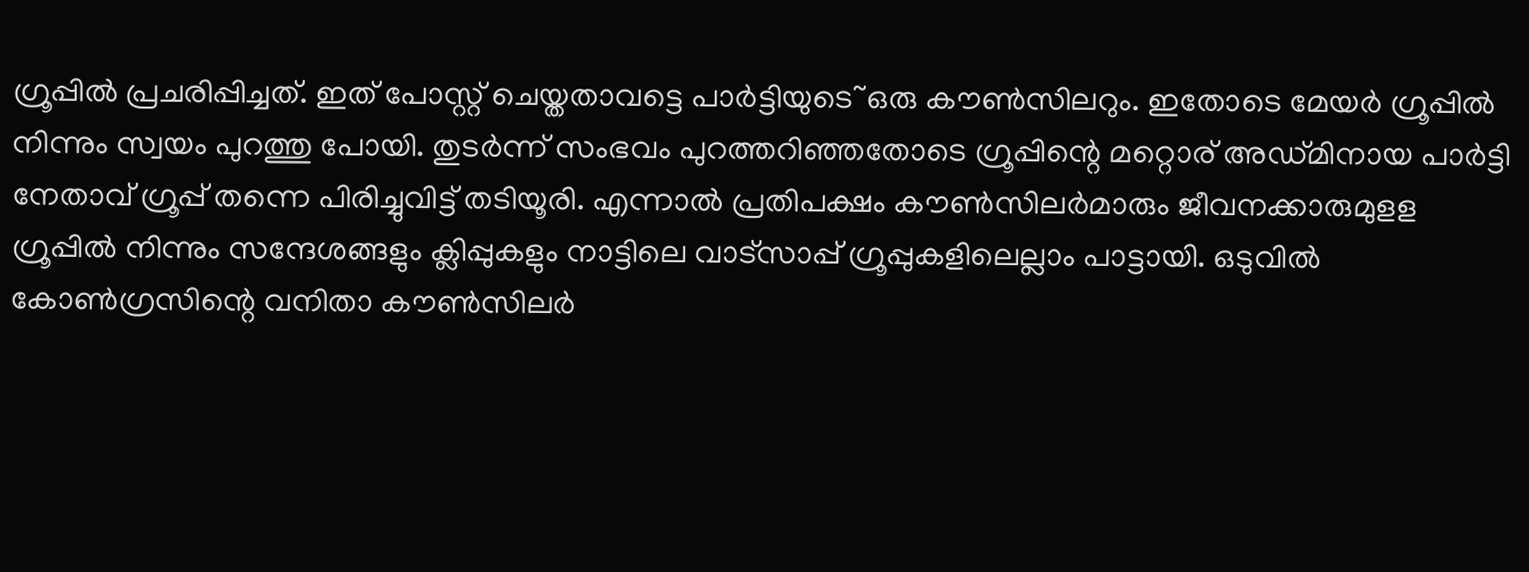ഗ്രൂപ്പില്‍ പ്രചരിപ്പിച്ചത്. ഇത് പോസ്റ്റ് ചെയ്തതാവട്ടെ പാര്‍ട്ടിയുടെ~ഒരു കൗണ്‍സിലറും. ഇതോടെ മേയര്‍ ഗ്രൂപ്പില്‍ നിന്നും സ്വയം പുറത്തു പോയി. തുടര്‍ന്ന് സംഭവം പുറത്തറിഞ്ഞതോടെ ഗ്രൂപ്പിന്റെ മറ്റൊര് അഡ്മിനായ പാര്‍ട്ടി നേതാവ് ഗ്രൂപ്പ് തന്നെ പിരിച്ചുവിട്ട് തടിയൂരി. എന്നാല്‍ പ്രതിപക്ഷം കൗണ്‍സിലര്‍മാരും ജീവനക്കാരുമുളള ഗ്രൂപ്പില്‍ നിന്നും സന്ദേശങ്ങളും ക്ലിപ്പുകളും നാട്ടിലെ വാട്‌സാപ്പ് ഗ്രൂപ്പുകളിലെല്ലാം പാട്ടായി. ഒടുവില്‍ കോണ്‍ഗ്രസിന്റെ വനിതാ കൗണ്‍സിലര്‍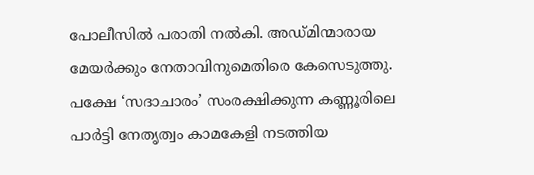പോലീസില്‍ പരാതി നല്‍കി. അഡ്മിന്മാരായ മേയര്‍ക്കും നേതാവിനുമെതിരെ കേസെടുത്തു. പക്ഷേ ‘സദാചാരം’ സംരക്ഷിക്കുന്ന കണ്ണൂരിലെ പാര്‍ട്ടി നേതൃത്വം കാമകേളി നടത്തിയ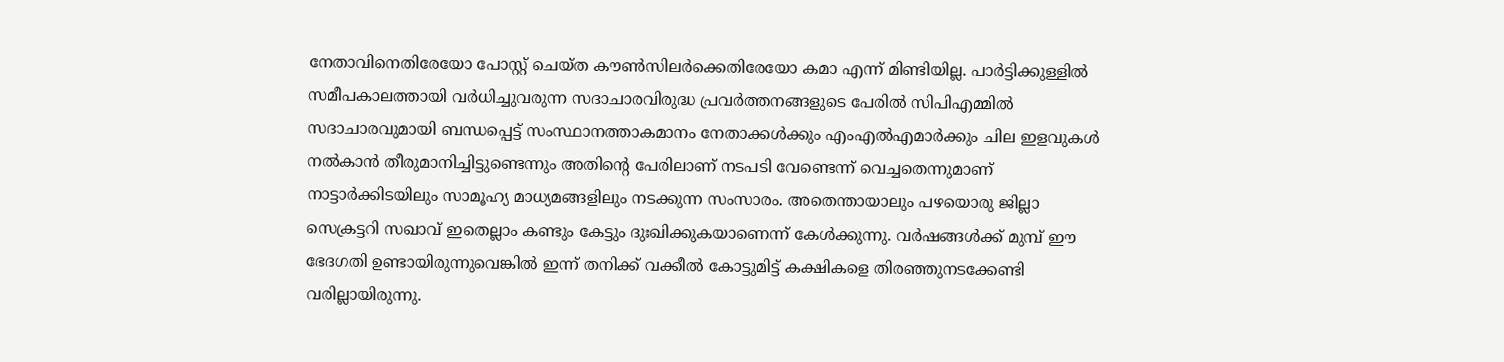നേതാവിനെതിരേയോ പോസ്റ്റ് ചെയ്ത കൗണ്‍സിലര്‍ക്കെതിരേയോ കമാ എന്ന് മിണ്ടിയില്ല. പാര്‍ട്ടിക്കുള്ളില്‍ സമീപകാലത്തായി വര്‍ധിച്ചുവരുന്ന സദാചാരവിരുദ്ധ പ്രവര്‍ത്തനങ്ങളുടെ പേരില്‍ സിപിഎമ്മില്‍ സദാചാരവുമായി ബന്ധപ്പെട്ട് സംസ്ഥാനത്താകമാനം നേതാക്കള്‍ക്കും എംഎല്‍എമാര്‍ക്കും ചില ഇളവുകള്‍ നല്‍കാന്‍ തീരുമാനിച്ചിട്ടുണ്ടെന്നും അതിന്റെ പേരിലാണ് നടപടി വേണ്ടെന്ന് വെച്ചതെന്നുമാണ് നാട്ടാര്‍ക്കിടയിലും സാമൂഹ്യ മാധ്യമങ്ങളിലും നടക്കുന്ന സംസാരം. അതെന്തായാലും പഴയൊരു ജില്ലാ സെക്രട്ടറി സഖാവ് ഇതെല്ലാം കണ്ടും കേട്ടും ദുഃഖിക്കുകയാണെന്ന് കേള്‍ക്കുന്നു. വര്‍ഷങ്ങള്‍ക്ക് മുമ്പ് ഈ ഭേദഗതി ഉണ്ടായിരുന്നുവെങ്കില്‍ ഇന്ന് തനിക്ക് വക്കീല്‍ കോട്ടുമിട്ട് കക്ഷികളെ തിരഞ്ഞുനടക്കേണ്ടി വരില്ലായിരുന്നു.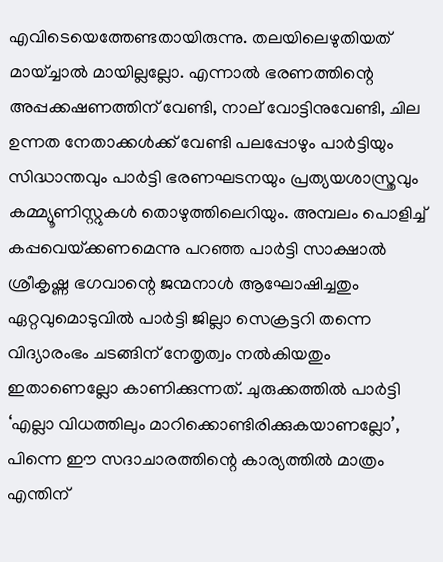എവിടെയെത്തേണ്ടതായിരുന്നു. തലയിലെഴുതിയത് മായ്ച്ചാല്‍ മായില്ലല്ലോ. എന്നാല്‍ ഭരണത്തിന്റെ അപ്പക്കഷണത്തിന് വേണ്ടി, നാല് വോട്ടിനുവേണ്ടി, ചില ഉന്നത നേതാക്കള്‍ക്ക് വേണ്ടി പലപ്പോഴും പാര്‍ട്ടിയും സിദ്ധാന്തവും പാര്‍ട്ടി ഭരണഘടനയും പ്രത്യയശാസ്ത്രവും കമ്മ്യൂണിസ്റ്റുകള്‍ തൊഴുത്തിലെറിയും. അമ്പലം പൊളിച്ച് കപ്പവെയ്‌ക്കണമെന്നു പറഞ്ഞ പാര്‍ട്ടി സാക്ഷാല്‍ ശ്രീകൃഷ്ണ ഭഗവാന്റെ ജന്മനാള്‍ ആഘോഷിച്ചതും ഏറ്റവുമൊടുവില്‍ പാര്‍ട്ടി ജില്ലാ സെക്രട്ടറി തന്നെ വിദ്യാരംഭം ചടങ്ങിന് നേതൃത്വം നല്‍കിയതും ഇതാണെല്ലോ കാണിക്കുന്നത്. ചുരുക്കത്തില്‍ പാര്‍ട്ടി ‘എല്ലാ വിധത്തിലും മാറിക്കൊണ്ടിരിക്കുകയാണല്ലോ’, പിന്നെ ഈ സദാചാരത്തിന്റെ കാര്യത്തില്‍ മാത്രം എന്തിന്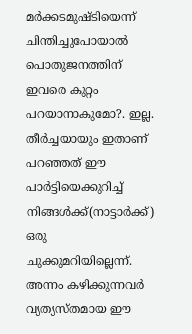മര്‍ക്കടമുഷ്ടിയെന്ന് ചിന്തിച്ചുപോയാല്‍ പൊതുജനത്തിന് ഇവരെ കുറ്റം പറയാനാകുമോ?. ഇല്ല. തീര്‍ച്ചയായും ഇതാണ് പറഞ്ഞത് ഈ പാര്‍ട്ടിയെക്കുറിച്ച് നിങ്ങള്‍ക്ക്(നാട്ടാര്‍ക്ക്) ഒരു ചുക്കുമറിയില്ലെന്ന്. അന്നം കഴിക്കുന്നവര്‍ വ്യത്യസ്തമായ ഈ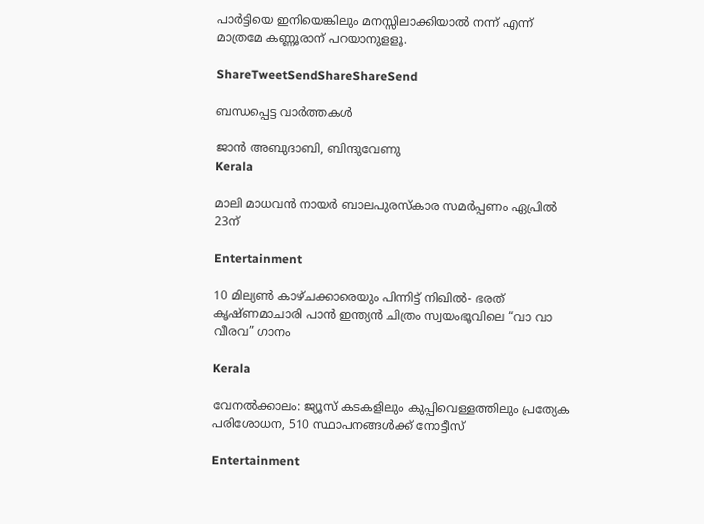പാര്‍ട്ടിയെ ഇനിയെങ്കിലും മനസ്സിലാക്കിയാല്‍ നന്ന് എന്ന് മാത്രമേ കണ്ണൂരാന് പറയാനുളളൂ.

ShareTweetSendShareShareSend

ബന്ധപ്പെട്ട വാര്‍ത്തകള്‍

ജാൻ അബുദാബി, ബിന്ദുവേണു
Kerala

മാലി മാധവൻ നായർ ബാലപുരസ്കാര സമർപ്പണം ഏപ്രിൽ 23ന്

Entertainment

10 മില്യൺ കാഴ്ചക്കാരെയും പിന്നിട്ട് നിഖിൽ- ഭരത് കൃഷ്ണമാചാരി പാൻ ഇന്ത്യൻ ചിത്രം സ്വയംഭൂവിലെ “വാ വാ വീരവ” ഗാനം

Kerala

വേനല്‍ക്കാലം: ജ്യൂസ് കടകളിലും കുപ്പിവെള്ളത്തിലും പ്രത്യേക പരിശോധന, 510 സ്ഥാപനങ്ങള്‍ക്ക് നോട്ടീസ്

Entertainment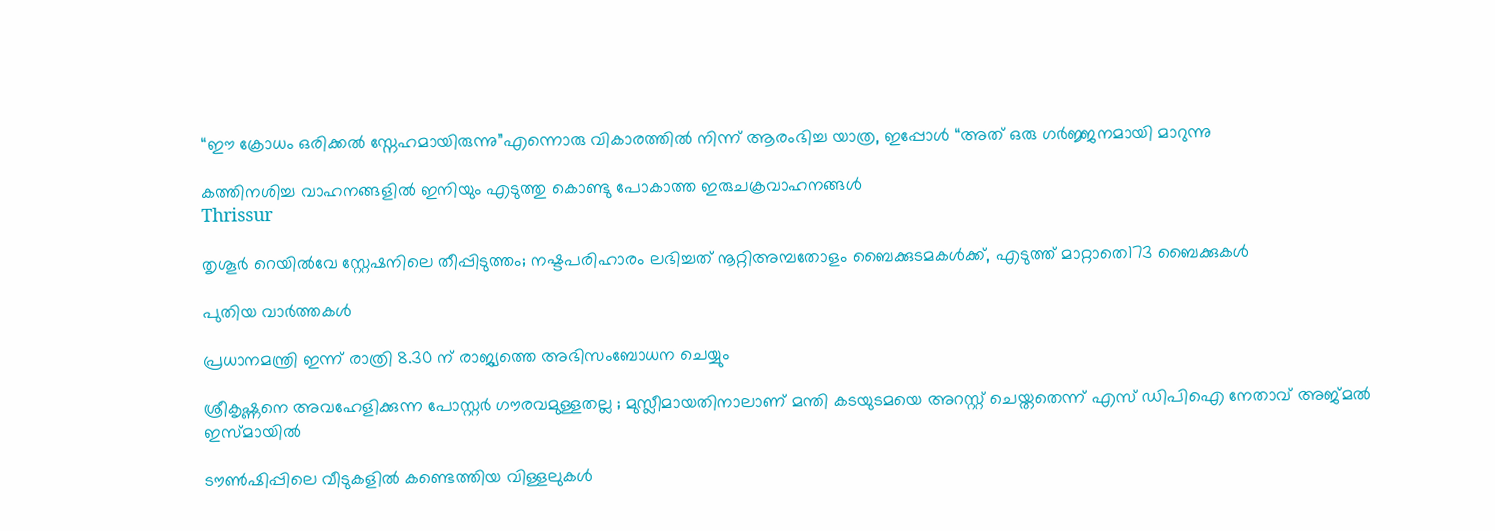“ഈ ക്രോധം ഒരിക്കൽ സ്നേഹമായിരുന്നു”എന്നൊരു വികാരത്തിൽ നിന്ന് ആരംഭിച്ച യാത്ര, ഇപ്പോൾ “അത് ഒരു ഗർജ്ജനമായി മാറുന്നു

കത്തിനശിച്ച വാഹനങ്ങളില്‍ ഇനിയും എടുത്തു കൊണ്ടു പോകാത്ത ഇരുചക്രവാഹനങ്ങള്‍
Thrissur

തൃശൂര്‍ റെയില്‍വേ സ്റ്റേഷനിലെ തീപ്പിടുത്തം; നഷ്ടപരിഹാരം ലഭിച്ചത് നൂറ്റിഅമ്പതോളം ബൈക്കുടമകള്‍ക്ക്, എടുത്ത് മാറ്റാതെ173 ബൈക്കുകള്‍

പുതിയ വാര്‍ത്തകള്‍

പ്രധാനമന്ത്രി ഇന്ന് രാത്രി 8.30 ന് രാജ്യത്തെ അഭിസംബോധന ചെയ്യും

ശ്രീകൃഷ്ണനെ അവഹേളിക്കുന്ന പോസ്റ്റർ ഗൗരവമുള്ളതല്ല ; മുസ്ലീമായതിനാലാണ് മന്തി കടയുടമയെ അറസ്റ്റ് ചെയ്തതെന്ന് എസ് ഡിപിഐ നേതാവ് അജ്മൽ ഇസ്മായിൽ

ടൗണ്‍ഷിപ്പിലെ വീടുകളില്‍ കണ്ടെത്തിയ വിള്ളലുകൾ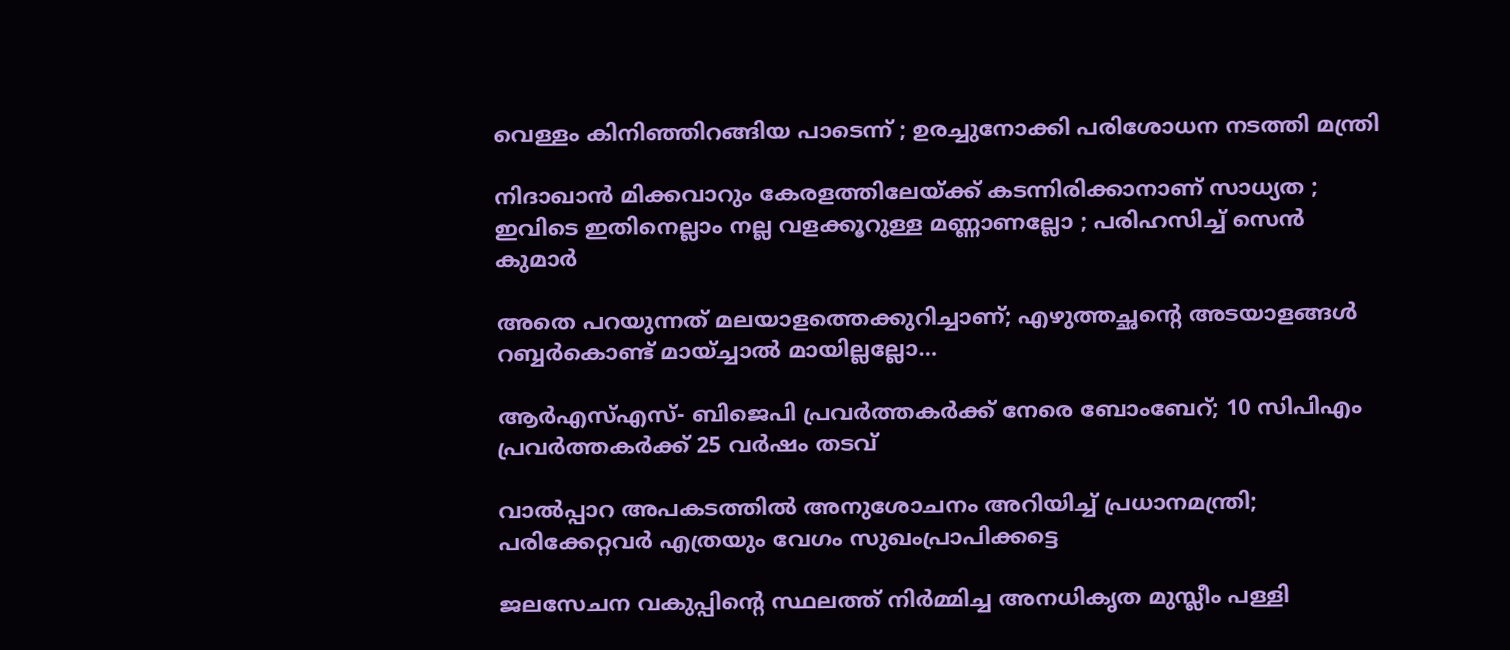വെള്ളം കിനിഞ്ഞിറങ്ങിയ പാടെന്ന് ; ഉരച്ചുനോക്കി പരിശോധന നടത്തി മന്ത്രി

നിദാഖാൻ മിക്കവാറും കേരളത്തിലേയ്‌ക്ക് കടന്നിരിക്കാനാണ് സാധ്യത ; ഇവിടെ ഇതിനെല്ലാം നല്ല വളക്കൂറുള്ള മണ്ണാണല്ലോ ; പരിഹസിച്ച് സെൻ കുമാർ

അതെ പറയുന്നത് മലയാളത്തെക്കുറിച്ചാണ്; എഴുത്തച്ഛന്റെ അടയാളങ്ങൾ റബ്ബർകൊണ്ട് മായ്ച്ചാൽ മായില്ലല്ലോ…

ആർഎസ്എസ്- ബിജെപി പ്രവർത്തകർക്ക് നേരെ ബോംബേറ്; 10 സിപിഎം പ്രവർത്തകർക്ക് 25 വർഷം തടവ്

വാൽപ്പാറ അപകടത്തിൽ അനുശോചനം അറിയിച്ച് പ്രധാനമന്ത്രി; പരിക്കേറ്റവർ എത്രയും വേഗം സുഖംപ്രാപിക്കട്ടെ

ജലസേചന വകുപ്പിന്റെ സ്ഥലത്ത് നിർമ്മിച്ച അനധികൃത മുസ്ലീം പള്ളി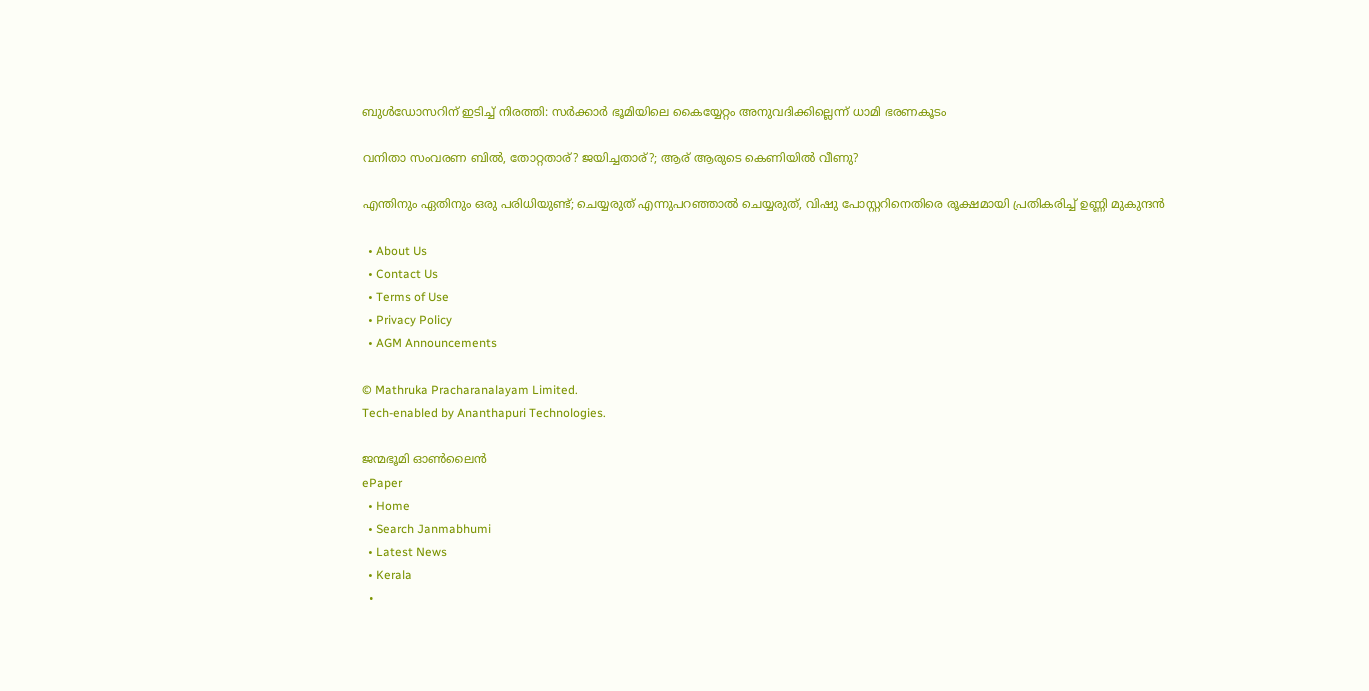ബുൾഡോസറിന് ഇടിച്ച് നിരത്തി: സർക്കാർ ഭൂമിയിലെ കൈയ്യേറ്റം അനുവദിക്കില്ലെന്ന് ധാമി ഭരണകൂടം

വനിതാ സംവരണ ബിൽ, തോറ്റതാര്? ജയിച്ചതാര്?; ആര് ആരുടെ കെണിയിൽ വീണു?

എന്തിനും ഏതിനും ഒരു പരിധിയുണ്ട്; ചെയ്യരുത് എന്നുപറഞ്ഞാൽ ചെയ്യരുത്, വിഷു പോസ്റ്ററിനെതിരെ രൂക്ഷമായി പ്രതികരിച്ച് ഉണ്ണി മുകുന്ദൻ

  • About Us
  • Contact Us
  • Terms of Use
  • Privacy Policy
  • AGM Announcements

© Mathruka Pracharanalayam Limited.
Tech-enabled by Ananthapuri Technologies.

ജന്മഭൂമി ഓണ്‍ലൈന്‍
ePaper
  • Home
  • Search Janmabhumi
  • Latest News
  • Kerala
  •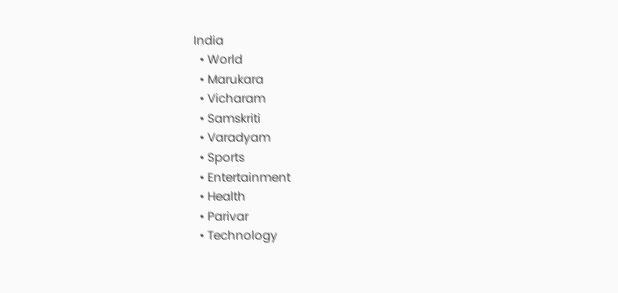India
  • World
  • Marukara
  • Vicharam
  • Samskriti
  • Varadyam
  • Sports
  • Entertainment
  • Health
  • Parivar
  • Technology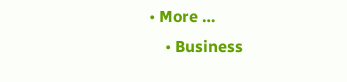• More …
    • Business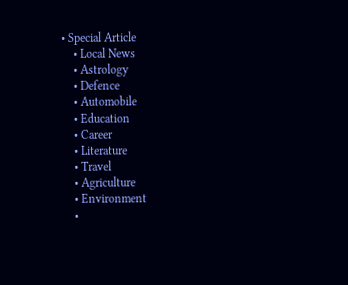• Special Article
    • Local News
    • Astrology
    • Defence
    • Automobile
    • Education
    • Career
    • Literature
    • Travel
    • Agriculture
    • Environment
    •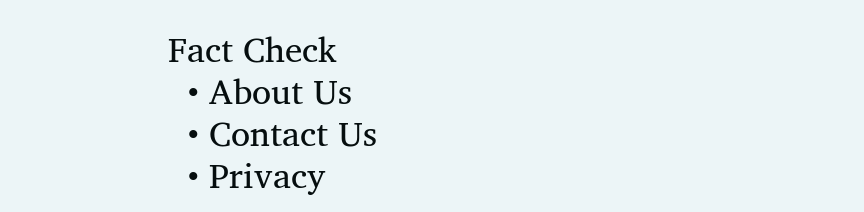Fact Check
  • About Us
  • Contact Us
  • Privacy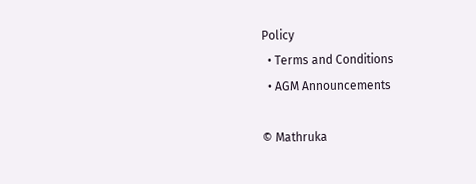Policy
  • Terms and Conditions
  • AGM Announcements

© Mathruka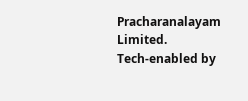Pracharanalayam Limited.
Tech-enabled by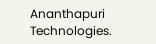Ananthapuri Technologies.